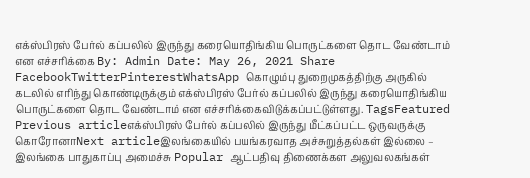எக்ஸ்பிரஸ் பேர்ல் கப்பலில் இருந்து கரையொதிங்கிய பொருட்களை தொட வேண்டாம் என எச்சரிக்கை By: Admin Date: May 26, 2021 Share FacebookTwitterPinterestWhatsApp கொழும்பு துறைமுகத்திற்கு அருகில் கடலில் எரிந்து கொண்டிருக்கும் எக்ஸ்பிரஸ் பேர்ல் கப்பலில் இருந்து கரையொதிங்கிய பொருட்களை தொட வேண்டாம் என எச்சரிக்கைவிடுக்கப்பட்டுள்ளது. TagsFeatured Previous articleஎக்ஸ்பிரஸ் பேர்ல் கப்பலில் இருந்து மீட்கப்பட்ட ஒருவருக்கு கொரோனாNext articleஇலங்கையில் பயங்கரவாத அச்சுறுத்தல்கள் இல்லை – இலங்கை பாதுகாப்பு அமைச்சு Popular ஆட்பதிவு திணைக்கள அலுவலகங்கள்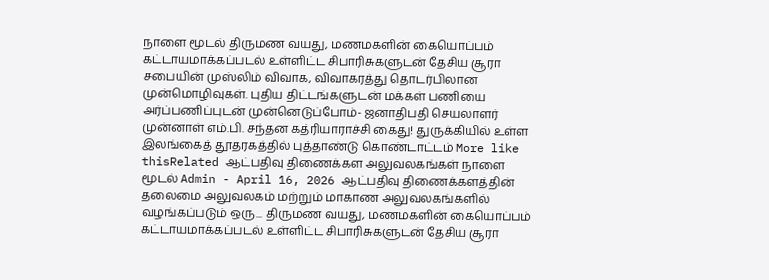நாளை மூடல் திருமண வயது, மணமகளின் கையொப்பம் கட்டாயமாக்கப்படல் உள்ளிட்ட சிபாரிசுகளுடன் தேசிய சூரா சபையின் முஸ்லிம் விவாக, விவாகரத்து தொடர்பிலான முன்மொழிவுகள். புதிய திட்டங்களுடன் மக்கள் பணியை அர்ப்பணிப்புடன் முன்னெடுப்போம்- ஜனாதிபதி செயலாளர் முன்னாள் எம்.பி. சந்தன கத்ரியாராச்சி கைது! துருக்கியில் உள்ள இலங்கைத் தூதரகத்தில் புத்தாண்டு கொண்டாட்டம் More like thisRelated ஆட்பதிவு திணைக்கள அலுவலகங்கள் நாளை மூடல் Admin - April 16, 2026 ஆட்பதிவு திணைக்களத்தின் தலைமை அலுவலகம் மற்றும் மாகாண அலுவலகங்களில் வழங்கப்படும் ஒரு... திருமண வயது, மணமகளின் கையொப்பம் கட்டாயமாக்கப்படல் உள்ளிட்ட சிபாரிசுகளுடன் தேசிய சூரா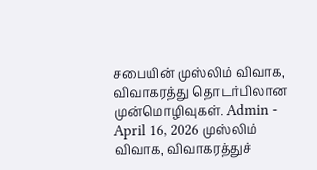சபையின் முஸ்லிம் விவாக, விவாகரத்து தொடர்பிலான முன்மொழிவுகள். Admin - April 16, 2026 முஸ்லிம் விவாக, விவாகரத்துச்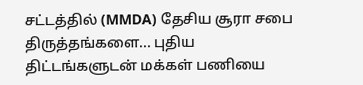சட்டத்தில் (MMDA) தேசிய சூரா சபை திருத்தங்களை... புதிய திட்டங்களுடன் மக்கள் பணியை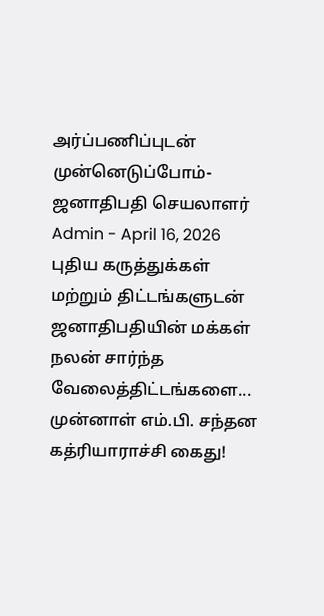அர்ப்பணிப்புடன் முன்னெடுப்போம்- ஜனாதிபதி செயலாளர் Admin - April 16, 2026 புதிய கருத்துக்கள் மற்றும் திட்டங்களுடன் ஜனாதிபதியின் மக்கள் நலன் சார்ந்த வேலைத்திட்டங்களை... முன்னாள் எம்.பி. சந்தன கத்ரியாராச்சி கைது!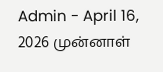Admin - April 16, 2026 முன்னாள்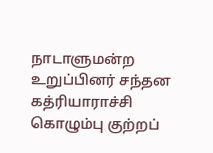நாடாளுமன்ற உறுப்பினர் சந்தன கத்ரியாராச்சி கொழும்பு குற்றப்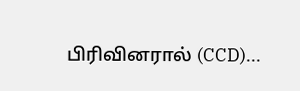பிரிவினரால் (CCD)...